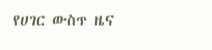የሀገር ውስጥ ዜና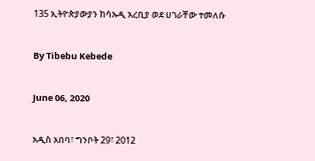135 ኢትዮጵያውያን ከሳኡዲ አረቢያ ወደ ሀገራቸው ተመለሱ

By Tibebu Kebede

June 06, 2020

አዲስ አበባ፣ ግንቦት 29፣ 2012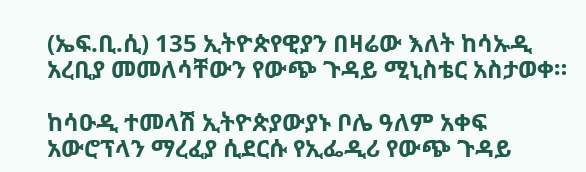(ኤፍ.ቢ.ሲ) 135 ኢትዮጵየዊያን በዛሬው እለት ከሳኡዲ አረቢያ መመለሳቸውን የውጭ ጉዳይ ሚኒስቴር አስታወቀ።

ከሳዑዲ ተመላሽ ኢትዮጵያውያኑ ቦሌ ዓለም አቀፍ አውሮፕላን ማረፈያ ሲደርሱ የኢፌዲሪ የውጭ ጉዳይ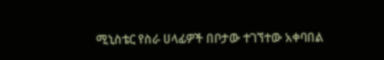ሚኒስቴር የስራ ሀላፊዎች በቦታው ተገኘተው አቀባበል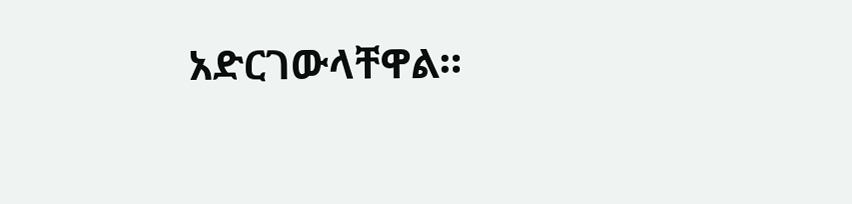አድርገውላቸዋል።